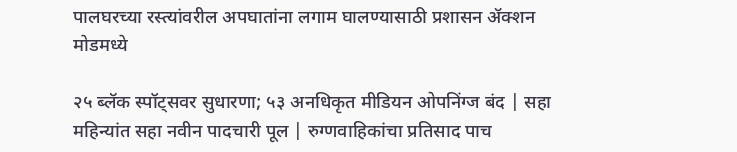पालघरच्या रस्त्यांवरील अपघातांना लगाम घालण्यासाठी प्रशासन ॲक्शन मोडमध्ये

२५ ब्लॅक स्पॉट्सवर सुधारणा; ५३ अनधिकृत मीडियन ओपनिंग्ज बंद | सहा महिन्यांत सहा नवीन पादचारी पूल | रुग्णवाहिकांचा प्रतिसाद पाच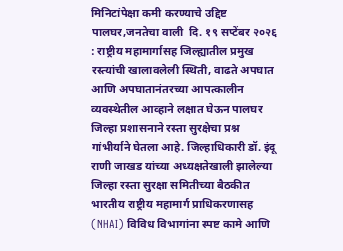मिनिटांपेक्षा कमी करण्याचे उद्दिष्ट
पालघर,जनतेचा वाली  दि. १९ सप्टेंबर २०२६ : राष्ट्रीय महामार्गासह जिल्ह्यातील प्रमुख रस्त्यांची खालावलेली स्थिती, वाढते अपघात आणि अपघातानंतरच्या आपत्कालीन व्यवस्थेतील आव्हाने लक्षात घेऊन पालघर जिल्हा प्रशासनाने रस्ता सुरक्षेचा प्रश्न गांभीर्याने घेतला आहे. जिल्हाधिकारी डॉ. इंदू राणी जाखड यांच्या अध्यक्षतेखाली झालेल्या जिल्हा रस्ता सुरक्षा समितीच्या बैठकीत भारतीय राष्ट्रीय महामार्ग प्राधिकरणासह (NHAI) विविध विभागांना स्पष्ट कामे आणि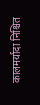कालमर्यादा निश्चित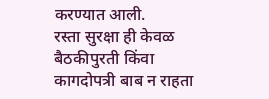करण्यात आली.
रस्ता सुरक्षा ही केवळ बैठकीपुरती किंवा कागदोपत्री बाब न राहता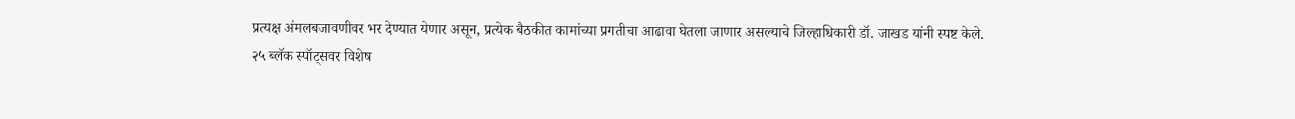प्रत्यक्ष अंमलबजावणीवर भर देण्यात येणार असून, प्रत्येक बैठकीत कामांच्या प्रगतीचा आढावा घेतला जाणार असल्याचे जिल्हाधिकारी डॉ. जाखड यांनी स्पष्ट केले.
२५ ब्लॅक स्पॉट्सवर विशेष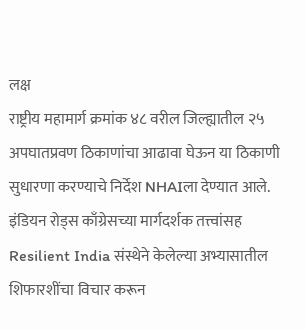लक्ष
राष्ट्रीय महामार्ग क्रमांक ४८ वरील जिल्ह्यातील २५ अपघातप्रवण ठिकाणांचा आढावा घेऊन या ठिकाणी सुधारणा करण्याचे निर्देश NHAIला देण्यात आले. इंडियन रोड्स काँग्रेसच्या मार्गदर्शक तत्त्वांसह Resilient India संस्थेने केलेल्या अभ्यासातील शिफारशींचा विचार करून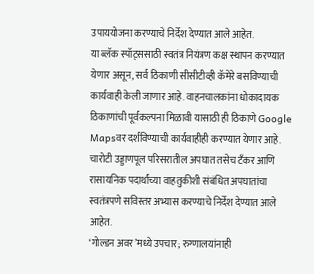उपाययोजना करण्याचे निर्देश देण्यात आले आहेत.
या ब्लॅक स्पॉट्ससाठी स्वतंत्र नियंत्रण कक्ष स्थापन करण्यात येणार असून, सर्व ठिकाणी सीसीटीव्ही कॅमेरे बसविण्याची कार्यवाही केली जाणार आहे. वाहनचालकांना धोकादायक ठिकाणांची पूर्वकल्पना मिळावी यासाठी ही ठिकाणे Google Mapsवर दर्शविण्याची कार्यवाहीही करण्यात येणार आहे.
चारोटी उड्डाणपूल परिसरातील अपघात तसेच टँकर आणि रासायनिक पदार्थांच्या वाहतुकीशी संबंधित अपघातांचा स्वतंत्रपणे सविस्तर अभ्यास करण्याचे निर्देश देण्यात आले आहेत.
‘गोल्डन अवर’मध्ये उपचार; रुग्णालयांनाही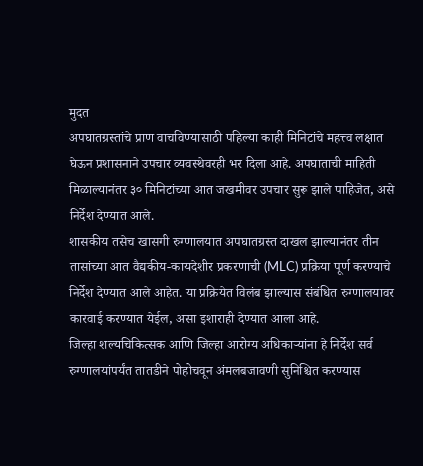मुदत
अपघातग्रस्तांचे प्राण वाचविण्यासाठी पहिल्या काही मिनिटांचे महत्त्व लक्षात घेऊन प्रशासनाने उपचार व्यवस्थेवरही भर दिला आहे. अपघाताची माहिती मिळाल्यानंतर ३० मिनिटांच्या आत जखमीवर उपचार सुरू झाले पाहिजेत, असे निर्देश देण्यात आले.
शासकीय तसेच खासगी रुग्णालयात अपघातग्रस्त दाखल झाल्यानंतर तीन तासांच्या आत वैद्यकीय-कायदेशीर प्रकरणाची (MLC) प्रक्रिया पूर्ण करण्याचे निर्देश देण्यात आले आहेत. या प्रक्रियेत विलंब झाल्यास संबंधित रुग्णालयावर कारवाई करण्यात येईल, असा इशाराही देण्यात आला आहे.
जिल्हा शल्यचिकित्सक आणि जिल्हा आरोग्य अधिकाऱ्यांना हे निर्देश सर्व रुग्णालयांपर्यंत तातडीने पोहोचवून अंमलबजावणी सुनिश्चित करण्यास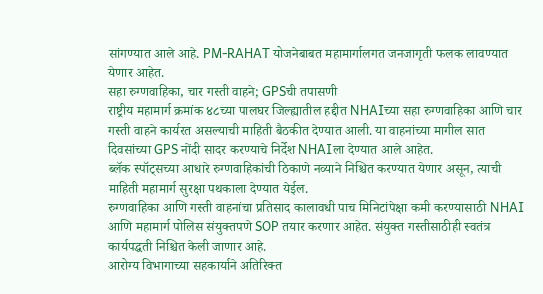सांगण्यात आले आहे. PM-RAHAT योजनेबाबत महामार्गालगत जनजागृती फलक लावण्यात येणार आहेत.
सहा रुग्णवाहिका, चार गस्ती वाहने; GPSची तपासणी
राष्ट्रीय महामार्ग क्रमांक ४८च्या पालघर जिल्ह्यातील हद्दीत NHAIच्या सहा रुग्णवाहिका आणि चार गस्ती वाहने कार्यरत असल्याची माहिती बैठकीत देण्यात आली. या वाहनांच्या मागील सात दिवसांच्या GPS नोंदी सादर करण्याचे निर्देश NHAIला देण्यात आले आहेत.
ब्लॅक स्पॉट्सच्या आधारे रुग्णवाहिकांची ठिकाणे नव्याने निश्चित करण्यात येणार असून, त्याची माहिती महामार्ग सुरक्षा पथकाला देण्यात येईल.
रुग्णवाहिका आणि गस्ती वाहनांचा प्रतिसाद कालावधी पाच मिनिटांपेक्षा कमी करण्यासाठी NHAI आणि महामार्ग पोलिस संयुक्तपणे SOP तयार करणार आहेत. संयुक्त गस्तीसाठीही स्वतंत्र कार्यपद्धती निश्चित केली जाणार आहे.
आरोग्य विभागाच्या सहकार्याने अतिरिक्त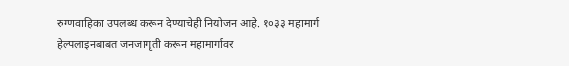रुग्णवाहिका उपलब्ध करून देण्याचेही नियोजन आहे. १०३३ महामार्ग हेल्पलाइनबाबत जनजागृती करून महामार्गावर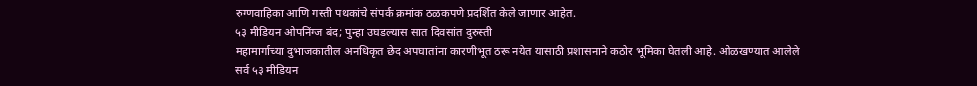रुग्णवाहिका आणि गस्ती पथकांचे संपर्क क्रमांक ठळकपणे प्रदर्शित केले जाणार आहेत.
५३ मीडियन ओपनिंग्ज बंद; पुन्हा उघडल्यास सात दिवसांत दुरुस्ती
महामार्गाच्या दुभाजकातील अनधिकृत छेद अपघातांना कारणीभूत ठरू नयेत यासाठी प्रशासनाने कठोर भूमिका घेतली आहे. ओळखण्यात आलेले सर्व ५३ मीडियन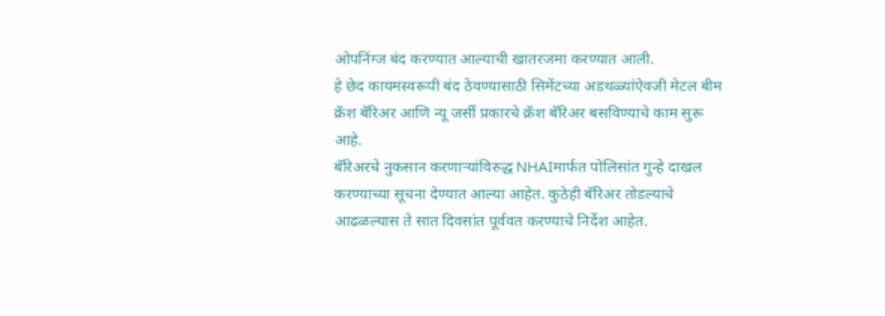ओपनिंग्ज बंद करण्यात आल्याची खातरजमा करण्यात आली.
हे छेद कायमस्वरूपी बंद ठेवण्यासाठी सिमेंटच्या अडथळ्यांऐवजी मेटल बीम क्रॅश बॅरिअर आणि न्यू जर्सी प्रकारचे क्रॅश बॅरिअर बसविण्याचे काम सुरू आहे.
बॅरिअरचे नुकसान करणाऱ्यांविरुद्ध NHAIमार्फत पोलिसांत गुन्हे दाखल करण्याच्या सूचना देण्यात आल्या आहेत. कुठेही बॅरिअर तोडल्याचे आढळल्यास ते सात दिवसांत पूर्ववत करण्याचे निर्देश आहेत.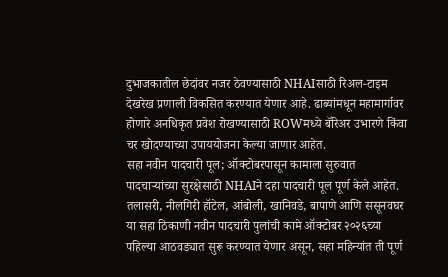दुभाजकातील छेदांवर नजर ठेवण्यासाठी NHAIसाठी रिअल-टाइम देखरेख प्रणाली विकसित करण्यात येणार आहे. ढाब्यांमधून महामार्गावर होणारे अनधिकृत प्रवेश रोखण्यासाठी ROWमध्ये बॅरिअर उभारणे किंवा चर खोदण्याच्या उपाययोजना केल्या जाणार आहेत.
सहा नवीन पादचारी पूल; ऑक्टोबरपासून कामाला सुरुवात
पादचाऱ्यांच्या सुरक्षेसाठी NHAIने दहा पादचारी पूल पूर्ण केले आहेत. तलासरी, नीलगिरी हॉटेल, आंबोली, खानिवडे, बापाणे आणि ससूनवघर या सहा ठिकाणी नवीन पादचारी पुलांची कामे ऑक्टोबर २०२६च्या पहिल्या आठवड्यात सुरू करण्यात येणार असून, सहा महिन्यांत ती पूर्ण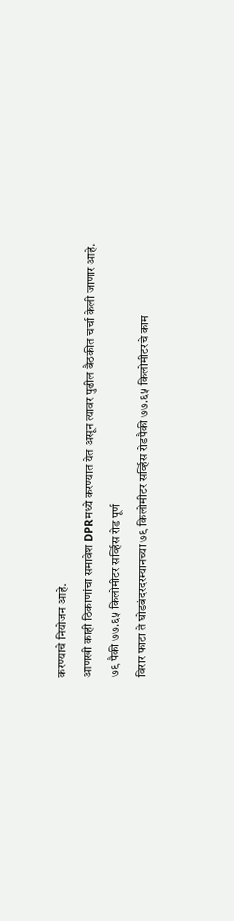करण्याचे नियोजन आहे.
आणखी काही ठिकाणांचा समावेश DPRमध्ये करण्यात येत असून त्यावर पुढील बैठकीत चर्चा केली जाणार आहे.
७९ पैकी ७७.६५ किलोमीटर सर्व्हिस रोड पूर्ण
विरार फाटा ते घोडबंदरदरम्यानच्या ७९ किलोमीटर सर्व्हिस रोडपैकी ७७.६५ किलोमीटरचे काम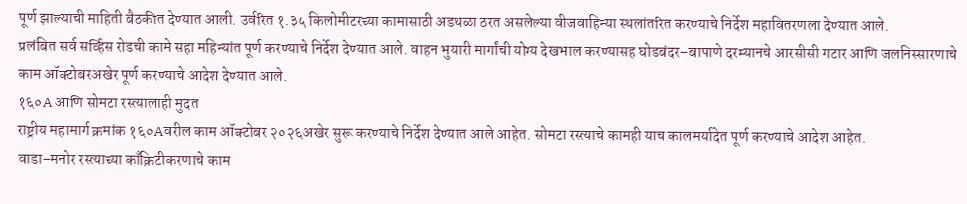पूर्ण झाल्याची माहिती बैठकीत देण्यात आली. उर्वरित १.३५ किलोमीटरच्या कामासाठी अडथळा ठरत असलेल्या वीजवाहिन्या स्थलांतरित करण्याचे निर्देश महावितरणला देण्यात आले.
प्रलंबित सर्व सर्व्हिस रोडची कामे सहा महिन्यांत पूर्ण करण्याचे निर्देश देण्यात आले. वाहन भुयारी मार्गांची योग्य देखभाल करण्यासह घोडबंदर–बापाणे दरम्यानचे आरसीसी गटार आणि जलनिस्सारणाचे काम ऑक्टोबरअखेर पूर्ण करण्याचे आदेश देण्यात आले.
१६०A आणि सोमटा रस्त्यालाही मुदत
राष्ट्रीय महामार्ग क्रमांक १६०Aवरील काम ऑक्टोबर २०२६अखेर सुरू करण्याचे निर्देश देण्यात आले आहेत. सोमटा रस्त्याचे कामही याच कालमर्यादेत पूर्ण करण्याचे आदेश आहेत.
वाडा–मनोर रस्त्याच्या काँक्रिटीकरणाचे काम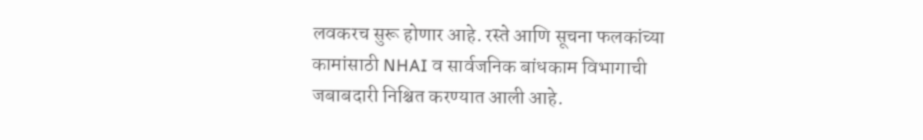लवकरच सुरू होणार आहे. रस्ते आणि सूचना फलकांच्या कामांसाठी NHAI व सार्वजनिक बांधकाम विभागाची जबाबदारी निश्चित करण्यात आली आहे.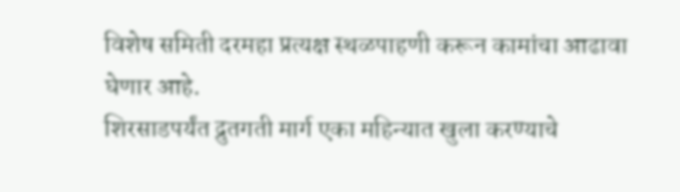विशेष समिती दरमहा प्रत्यक्ष स्थळपाहणी करून कामांचा आढावा घेणार आहे.
शिरसाडपर्यंत द्रुतगती मार्ग एका महिन्यात खुला करण्याचे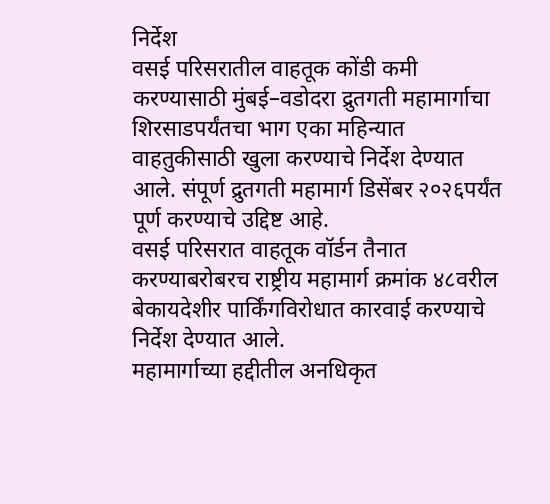निर्देश
वसई परिसरातील वाहतूक कोंडी कमी करण्यासाठी मुंबई–वडोदरा द्रुतगती महामार्गाचा शिरसाडपर्यंतचा भाग एका महिन्यात वाहतुकीसाठी खुला करण्याचे निर्देश देण्यात आले. संपूर्ण द्रुतगती महामार्ग डिसेंबर २०२६पर्यंत पूर्ण करण्याचे उद्दिष्ट आहे.
वसई परिसरात वाहतूक वॉर्डन तैनात करण्याबरोबरच राष्ट्रीय महामार्ग क्रमांक ४८वरील बेकायदेशीर पार्किंगविरोधात कारवाई करण्याचे निर्देश देण्यात आले.
महामार्गाच्या हद्दीतील अनधिकृत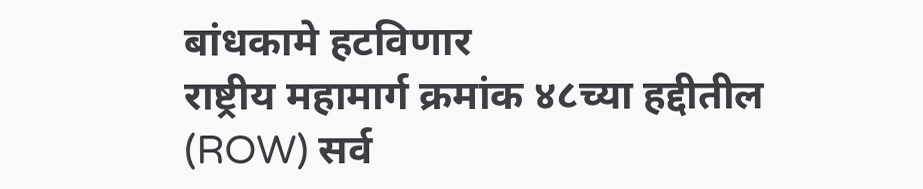बांधकामे हटविणार
राष्ट्रीय महामार्ग क्रमांक ४८च्या हद्दीतील (ROW) सर्व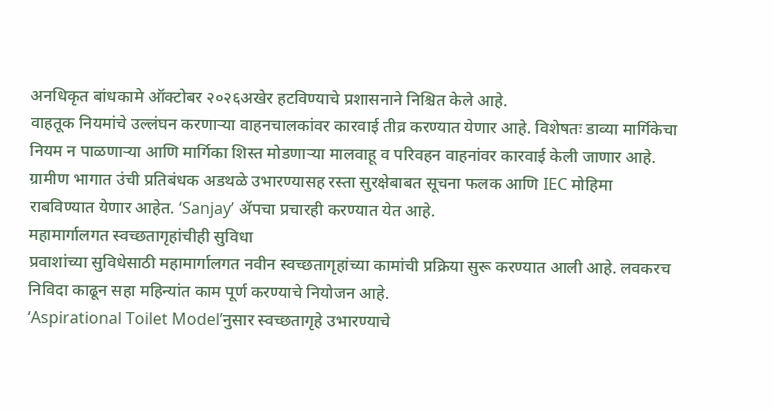अनधिकृत बांधकामे ऑक्टोबर २०२६अखेर हटविण्याचे प्रशासनाने निश्चित केले आहे.
वाहतूक नियमांचे उल्लंघन करणाऱ्या वाहनचालकांवर कारवाई तीव्र करण्यात येणार आहे. विशेषतः डाव्या मार्गिकेचा नियम न पाळणाऱ्या आणि मार्गिका शिस्त मोडणाऱ्या मालवाहू व परिवहन वाहनांवर कारवाई केली जाणार आहे.
ग्रामीण भागात उंची प्रतिबंधक अडथळे उभारण्यासह रस्ता सुरक्षेबाबत सूचना फलक आणि IEC मोहिमा राबविण्यात येणार आहेत. ‘Sanjay’ ॲपचा प्रचारही करण्यात येत आहे.
महामार्गालगत स्वच्छतागृहांचीही सुविधा
प्रवाशांच्या सुविधेसाठी महामार्गालगत नवीन स्वच्छतागृहांच्या कामांची प्रक्रिया सुरू करण्यात आली आहे. लवकरच निविदा काढून सहा महिन्यांत काम पूर्ण करण्याचे नियोजन आहे.
‘Aspirational Toilet Model’नुसार स्वच्छतागृहे उभारण्याचे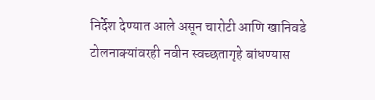निर्देश देण्यात आले असून चारोटी आणि खानिवडे टोलनाक्यांवरही नवीन स्वच्छतागृहे बांधण्यास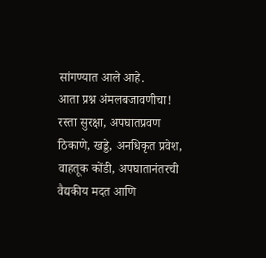सांगण्यात आले आहे.
आता प्रश्न अंमलबजावणीचा!
रस्ता सुरक्षा, अपघातप्रवण ठिकाणे, खड्डे, अनधिकृत प्रवेश, वाहतूक कोंडी, अपघातानंतरची वैद्यकीय मदत आणि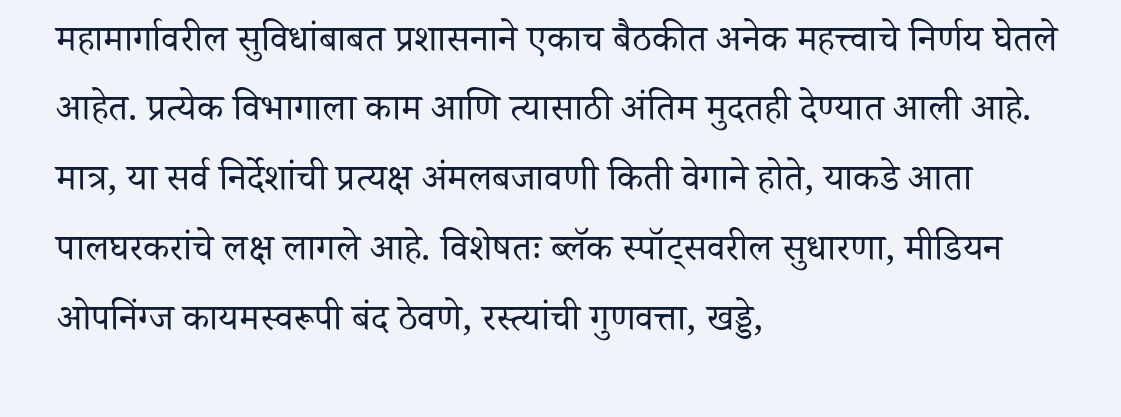महामार्गावरील सुविधांबाबत प्रशासनाने एकाच बैठकीत अनेक महत्त्वाचे निर्णय घेतले आहेत. प्रत्येक विभागाला काम आणि त्यासाठी अंतिम मुदतही देण्यात आली आहे.
मात्र, या सर्व निर्देशांची प्रत्यक्ष अंमलबजावणी किती वेगाने होते, याकडे आता पालघरकरांचे लक्ष लागले आहे. विशेषतः ब्लॅक स्पॉट्सवरील सुधारणा, मीडियन ओपनिंग्ज कायमस्वरूपी बंद ठेवणे, रस्त्यांची गुणवत्ता, खड्डे,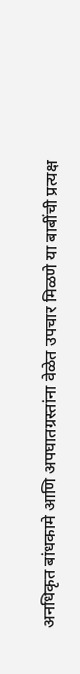अनधिकृत बांधकामे आणि अपघातग्रस्तांना वेळेत उपचार मिळणे या बाबींची प्रत्यक्ष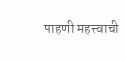पाहणी महत्त्वाची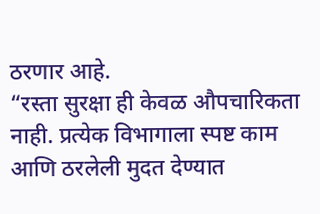ठरणार आहे.
“रस्ता सुरक्षा ही केवळ औपचारिकता नाही. प्रत्येक विभागाला स्पष्ट काम आणि ठरलेली मुदत देण्यात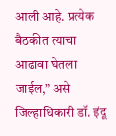आली आहे. प्रत्येक बैठकीत त्याचा आढावा घेतला जाईल,” असे जिल्हाधिकारी डॉ. इंदू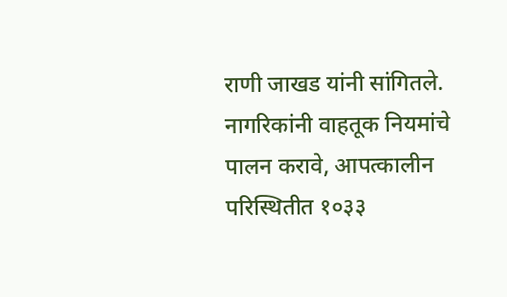राणी जाखड यांनी सांगितले.
नागरिकांनी वाहतूक नियमांचे पालन करावे, आपत्कालीन परिस्थितीत १०३३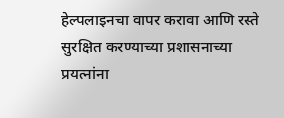हेल्पलाइनचा वापर करावा आणि रस्ते सुरक्षित करण्याच्या प्रशासनाच्या प्रयत्नांना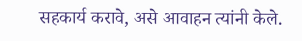सहकार्य करावे, असे आवाहन त्यांनी केले.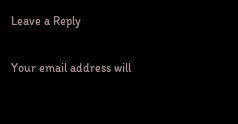Leave a Reply

Your email address will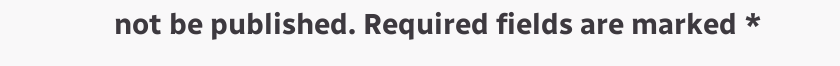not be published. Required fields are marked *